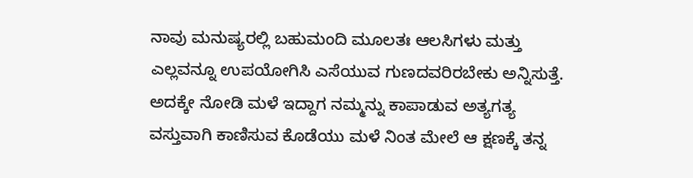ನಾವು ಮನುಷ್ಯರಲ್ಲಿ ಬಹುಮಂದಿ ಮೂಲತಃ ಆಲಸಿಗಳು ಮತ್ತು ಎಲ್ಲವನ್ನೂ ಉಪಯೋಗಿಸಿ ಎಸೆಯುವ ಗುಣದವರಿರಬೇಕು ಅನ್ನಿಸುತ್ತೆ. ಅದಕ್ಕೇ ನೋಡಿ ಮಳೆ ಇದ್ದಾಗ ನಮ್ಮನ್ನು ಕಾಪಾಡುವ ಅತ್ಯಗತ್ಯ ವಸ್ತುವಾಗಿ ಕಾಣಿಸುವ ಕೊಡೆಯು ಮಳೆ ನಿಂತ ಮೇಲೆ ಆ ಕ್ಷಣಕ್ಕೆ ತನ್ನ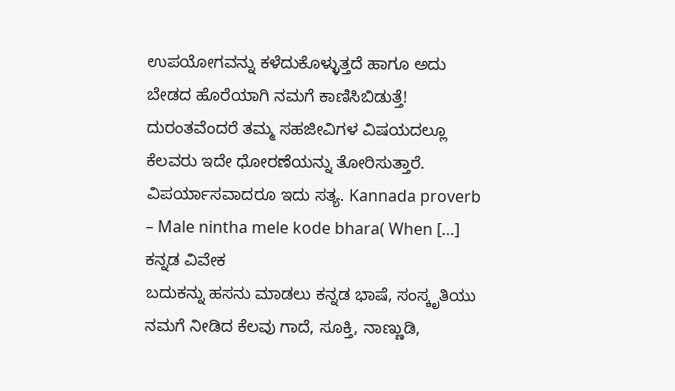ಉಪಯೋಗವನ್ನು ಕಳೆದುಕೊಳ್ಳುತ್ತದೆ ಹಾಗೂ ಅದು ಬೇಡದ ಹೊರೆಯಾಗಿ ನಮಗೆ ಕಾಣಿಸಿಬಿಡುತ್ತೆ! ದುರಂತವೆಂದರೆ ತಮ್ಮ ಸಹಜೀವಿಗಳ ವಿಷಯದಲ್ಲೂ ಕೆಲವರು ಇದೇ ಧೋರಣೆಯನ್ನು ತೋರಿಸುತ್ತಾರೆ. ವಿಪರ್ಯಾಸವಾದರೂ ಇದು ಸತ್ಯ. Kannada proverb – Male nintha mele kode bhara( When […]
ಕನ್ನಡ ವಿವೇಕ
ಬದುಕನ್ನು ಹಸನು ಮಾಡಲು ಕನ್ನಡ ಭಾಷೆ, ಸಂಸ್ಕೃತಿಯು ನಮಗೆ ನೀಡಿದ ಕೆಲವು ಗಾದೆ, ಸೂಕ್ತಿ, ನಾಣ್ಣುಡಿ,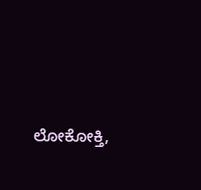ಲೋಕೋಕ್ತಿ,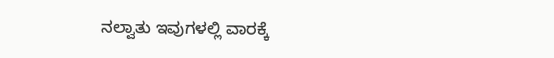ನಲ್ವಾತು ಇವುಗಳಲ್ಲಿ ವಾರಕ್ಕೆ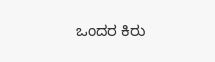ಒಂದರ ಕಿರು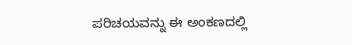ಪರಿಚಯವನ್ನು ಈ ಅಂಕಣದಲ್ಲಿ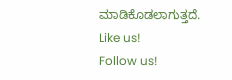ಮಾಡಿಕೊಡಲಾಗುತ್ತದೆ.
Like us!
Follow us!